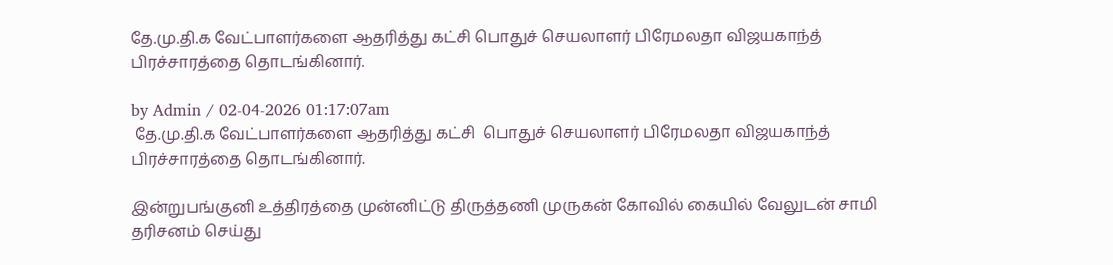தே.மு.தி.க வேட்பாளர்களை ஆதரித்து கட்சி பொதுச் செயலாளர் பிரேமலதா விஜயகாந்த் பிரச்சாரத்தை தொடங்கினார்.

by Admin / 02-04-2026 01:17:07am
 தே.மு.தி.க வேட்பாளர்களை ஆதரித்து கட்சி  பொதுச் செயலாளர் பிரேமலதா விஜயகாந்த் பிரச்சாரத்தை தொடங்கினார்.

இன்றுபங்குனி உத்திரத்தை முன்னிட்டு திருத்தணி முருகன் கோவில் கையில் வேலுடன் சாமி தரிசனம் செய்து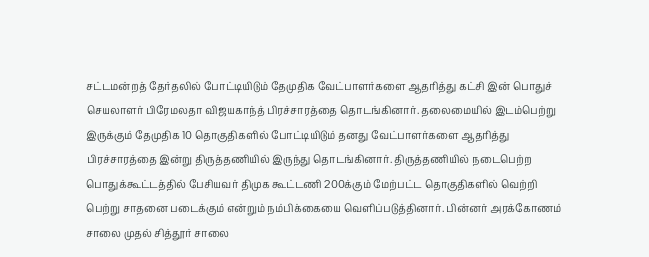சட்டமன்றத் தேர்தலில் போட்டியிடும் தேமுதிக வேட்பாளர்களை ஆதரித்து கட்சி இன் பொதுச் செயலாளர் பிரேமலதா விஜயகாந்த் பிரச்சாரத்தை தொடங்கினார். தலைமையில் இடம்பெற்று இருக்கும் தேமுதிக 10 தொகுதிகளில் போட்டியிடும் தனது வேட்பாளர்களை ஆதரித்து பிரச்சாரத்தை இன்று திருத்தணியில் இருந்து தொடங்கினார். திருத்தணியில் நடைபெற்ற பொதுக்கூட்டத்தில் பேசியவர் திமுக கூட்டணி 200க்கும் மேற்பட்ட தொகுதிகளில் வெற்றி பெற்று சாதனை படைக்கும் என்றும் நம்பிக்கையை வெளிப்படுத்தினார். பின்னர் அரக்கோணம் சாலை முதல் சித்தூர் சாலை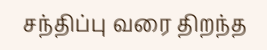சந்திப்பு வரை திறந்த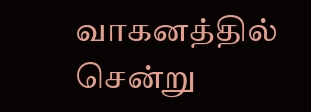வாகனத்தில் சென்று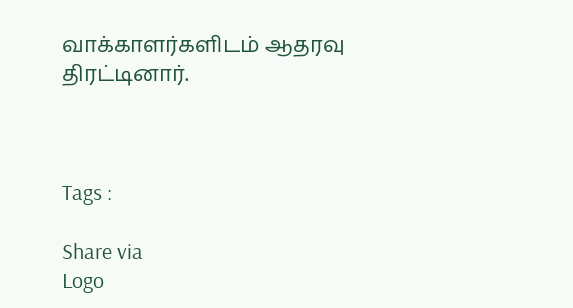வாக்காளர்களிடம் ஆதரவு திரட்டினார்.



Tags :

Share via
Logo